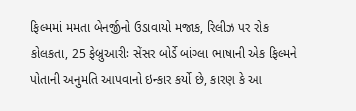ફિલ્મમાં મમતા બેનર્જીનો ઉડાવાયો મજાક, રિલીઝ પર રોક
કોલકતા, 25 ફેબ્રુઆરીઃ સેંસર બોર્ડે બાંગ્લા ભાષાની એક ફિલ્મને પોતાની અનુમતિ આપવાનો ઇન્કાર કર્યો છે, કારણ કે આ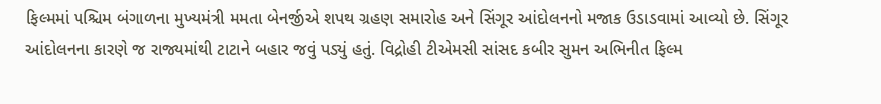ફિલ્મમાં પશ્ચિમ બંગાળના મુખ્યમંત્રી મમતા બેનર્જીએ શપથ ગ્રહણ સમારોહ અને સિંગૂર આંદોલનનો મજાક ઉડાડવામાં આવ્યો છે. સિંગૂર આંદોલનના કારણે જ રાજ્યમાંથી ટાટાને બહાર જવું પડ્યું હતું. વિદ્રોહી ટીએમસી સાંસદ કબીર સુમન અભિનીત ફિલ્મ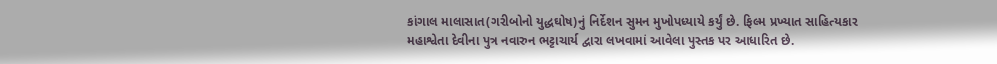કાંગાલ માલાસાત(ગરીબોનો યુદ્ધઘોષ)નું નિર્દેશન સુમન મુખોપધ્યાયે કર્યું છે. ફિલ્મ પ્રખ્યાત સાહિત્યકાર મહાશ્વેતા દેવીના પુત્ર નવારુન ભટ્ટાચાર્ય દ્વારા લખવામાં આવેલા પુસ્તક પર આધારિત છે.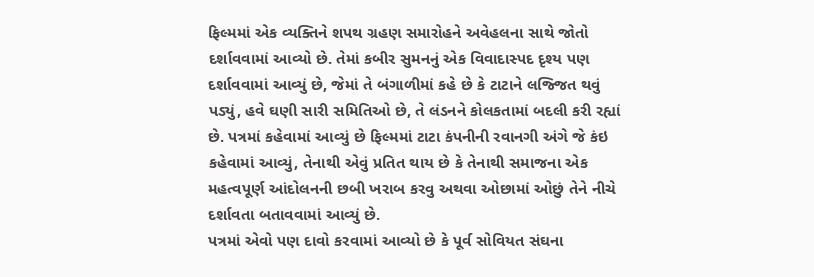ફિલ્મમાં એક વ્યક્તિને શપથ ગ્રહણ સમારોહને અવેહલના સાથે જોતો દર્શાવવામાં આવ્યો છે. તેમાં કબીર સુમનનું એક વિવાદાસ્પદ દૃશ્ય પણ દર્શાવવામાં આવ્યું છે, જેમાં તે બંગાળીમાં કહે છે કે ટાટાને લજ્જિત થવું પડ્યું, હવે ઘણી સારી સમિતિઓ છે, તે લંડનને કોલકતામાં બદલી કરી રહ્યાં છે. પત્રમાં કહેવામાં આવ્યું છે ફિલ્મમાં ટાટા કંપનીની રવાનગી અંગે જે કંઇ કહેવામાં આવ્યું, તેનાથી એવું પ્રતિત થાય છે કે તેનાથી સમાજના એક મહત્વપૂર્ણ આંદોલનની છબી ખરાબ કરવુ અથવા ઓછામાં ઓછું તેને નીચે દર્શાવતા બતાવવામાં આવ્યું છે.
પત્રમાં એવો પણ દાવો કરવામાં આવ્યો છે કે પૂર્વ સોવિયત સંઘના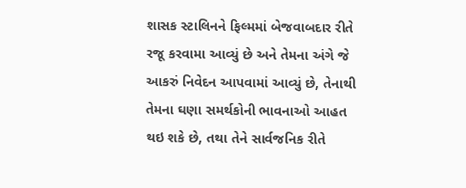શાસક સ્ટાલિનને ફિલ્મમાં બેજવાબદાર રીતે રજૂ કરવામા આવ્યું છે અને તેમના અંગે જે આકરું નિવેદન આપવામાં આવ્યું છે, તેનાથી તેમના ઘણા સમર્થકોની ભાવનાઓ આહત થઇ શકે છે, તથા તેને સાર્વજનિક રીતે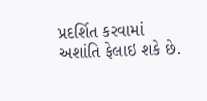પ્રદર્શિત કરવામાં અશાંતિ ફેલાઇ શકે છે.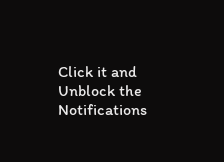Click it and Unblock the Notifications